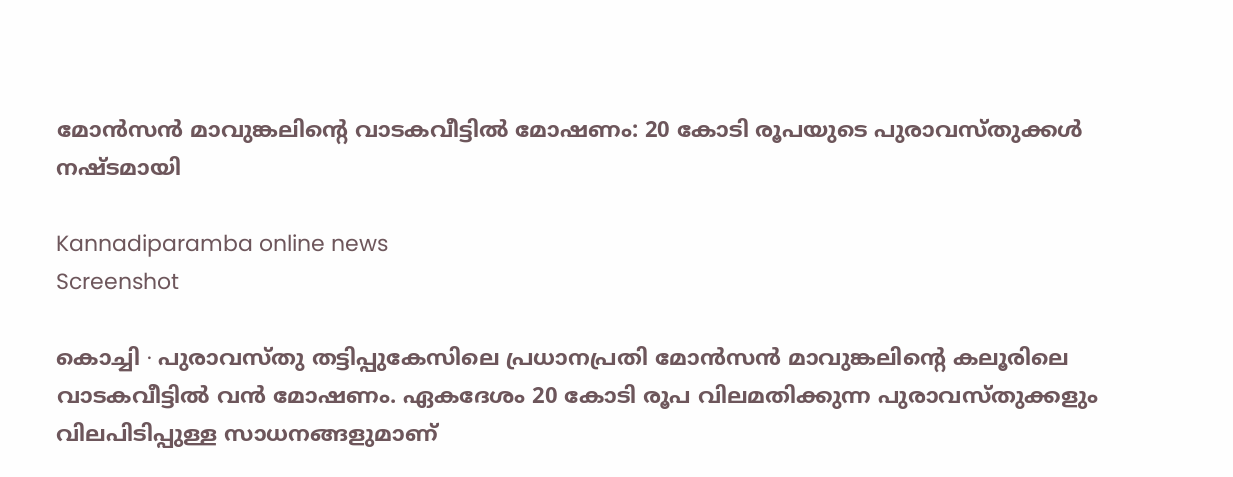മോൻസൻ മാവുങ്കലിന്റെ വാടകവീട്ടിൽ മോഷണം: 20 കോടി രൂപയുടെ പുരാവസ്തുക്കൾ നഷ്ടമായി

Kannadiparamba online news
Screenshot

കൊച്ചി ∙ പുരാവസ്തു തട്ടിപ്പുകേസിലെ പ്രധാനപ്രതി മോൻസൻ മാവുങ്കലിന്റെ കലൂരിലെ വാടകവീട്ടിൽ വൻ മോഷണം. ഏകദേശം 20 കോടി രൂപ വിലമതിക്കുന്ന പുരാവസ്തുക്കളും വിലപിടിപ്പുള്ള സാധനങ്ങളുമാണ്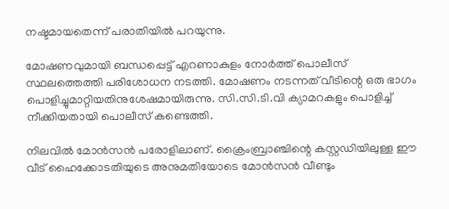നഷ്ടമായതെന്ന് പരാതിയിൽ പറയുന്നു.

മോഷണവുമായി ബന്ധപ്പെട്ട് എറണാകുളം നോർത്ത് പൊലീസ് സ്ഥലത്തെത്തി പരിശോധന നടത്തി. മോഷണം നടന്നത് വീടിന്റെ ഒരു ഭാഗം പൊളിച്ചുമാറ്റിയതിനുശേഷമായിരുന്നു. സി.സി.ടി.വി ക്യാമറകളും പൊളിച്ച് നീക്കിയതായി പൊലീസ് കണ്ടെത്തി.

നിലവിൽ മോൻസൻ പരോളിലാണ്. ക്രൈംബ്രാഞ്ചിന്റെ കസ്റ്റഡിയിലുള്ള ഈ വീട് ഹൈക്കോടതിയുടെ അനുമതിയോടെ മോൻസൻ വീണ്ടും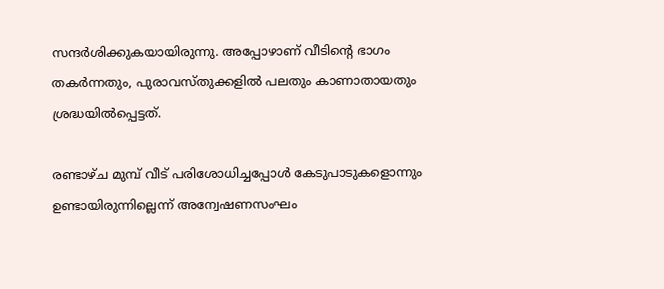സന്ദർശിക്കുകയായിരുന്നു. അപ്പോഴാണ് വീടിന്റെ ഭാഗം തകർന്നതും, പുരാവസ്തുക്കളിൽ പലതും കാണാതായതും ശ്രദ്ധയിൽപ്പെട്ടത്.

രണ്ടാഴ്ച മുമ്പ് വീട് പരിശോധിച്ചപ്പോൾ കേടുപാടുകളൊന്നും ഉണ്ടായിരുന്നില്ലെന്ന് അന്വേഷണസംഘം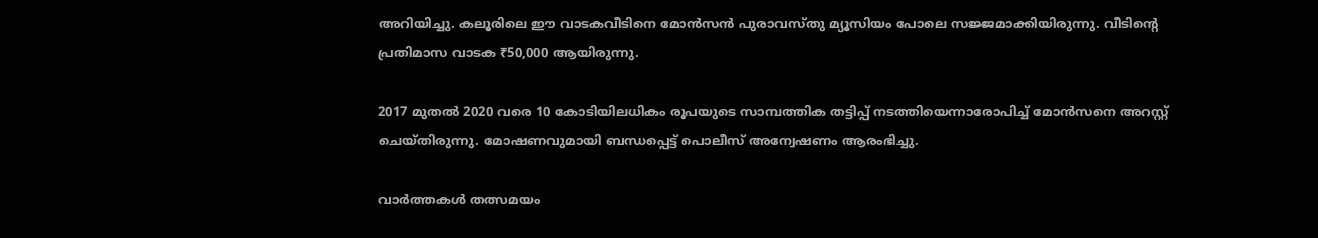അറിയിച്ചു. കലൂരിലെ ഈ വാടകവീടിനെ മോൻസൻ പുരാവസ്തു മ്യൂസിയം പോലെ സജ്ജമാക്കിയിരുന്നു. വീടിന്റെ പ്രതിമാസ വാടക ₹50,000 ആയിരുന്നു.

2017 മുതൽ 2020 വരെ 10 കോടിയിലധികം രൂപയുടെ സാമ്പത്തിക തട്ടിപ്പ് നടത്തിയെന്നാരോപിച്ച് മോൻസനെ അറസ്റ്റ് ചെയ്തിരുന്നു. മോഷണവുമായി ബന്ധപ്പെട്ട് പൊലീസ് അന്വേഷണം ആരംഭിച്ചു.

വാർത്തകൾ തത്സമയം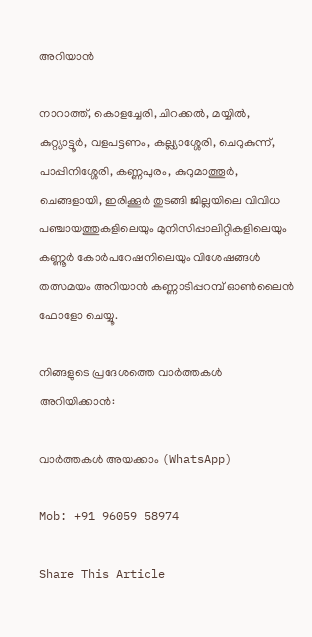അറിയാൻ

നാറാത്ത്, കൊളച്ചേരി, ചിറക്കൽ, മയ്യിൽ, കുറ്റ്യാട്ടൂർ, വളപട്ടണം, കല്ല്യാശ്ശേരി, ചെറുകുന്ന്, പാപ്പിനിശ്ശേരി, കണ്ണപുരം, കുറുമാത്തൂർ, ചെങ്ങളായി, ഇരിക്കൂർ തുടങ്ങി ജില്ലയിലെ വിവിധ പഞ്ചായത്തുകളിലെയും മുനിസിപ്പാലിറ്റികളിലെയും കണ്ണൂർ കോർപറേഷനിലെയും വിശേഷങ്ങൾ തത്സമയം അറിയാൻ കണ്ണാടിപ്പറമ്പ് ഓൺലൈൻ ഫോളോ ചെയ്യൂ.

നിങ്ങളുടെ പ്രദേശത്തെ വാർത്തകൾ അറിയിക്കാൻ:

വാർത്തകൾ അയക്കാം (WhatsApp)

Mob: +91 96059 58974

Share This Article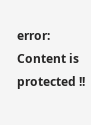error: Content is protected !!